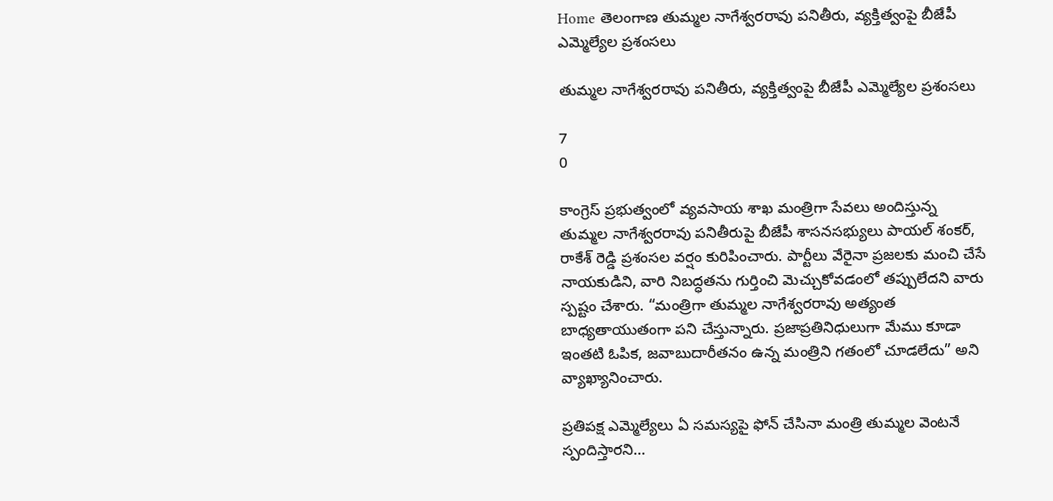Home తెలంగాణ తుమ్మల నాగేశ్వరరావు పనితీరు, వ్యక్తిత్వంపై బీజేపీ ఎమ్మెల్యేల ప్రశంసలు

తుమ్మల నాగేశ్వరరావు పనితీరు, వ్యక్తిత్వంపై బీజేపీ ఎమ్మెల్యేల ప్రశంసలు

7
0

కాంగ్రెస్ ప్రభుత్వంలో వ్యవసాయ శాఖ మంత్రిగా సేవలు అందిస్తున్న తుమ్మల నాగేశ్వరరావు పనితీరుపై బీజేపీ శాసనసభ్యులు పాయల్ శంకర్, రాకేశ్ రెడ్డి ప్రశంసల వర్షం కురిపించారు. పార్టీలు వేరైనా ప్రజలకు మంచి చేసే నాయకుడిని, వారి నిబద్ధతను గుర్తించి మెచ్చుకోవడంలో తప్పులేదని వారు స్పష్టం చేశారు. “మంత్రిగా తుమ్మల నాగేశ్వరరావు అత్యంత బాధ్యతాయుతంగా పని చేస్తున్నారు. ప్రజాప్రతినిధులుగా మేము కూడా ఇంతటి ఓపిక, జవాబుదారీతనం ఉన్న మంత్రిని గతంలో చూడలేదు” అని వ్యాఖ్యానించారు.

ప్రతిపక్ష ఎమ్మెల్యేలు ఏ సమస్యపై ఫోన్ చేసినా మంత్రి తుమ్మల వెంటనే స్పందిస్తారని…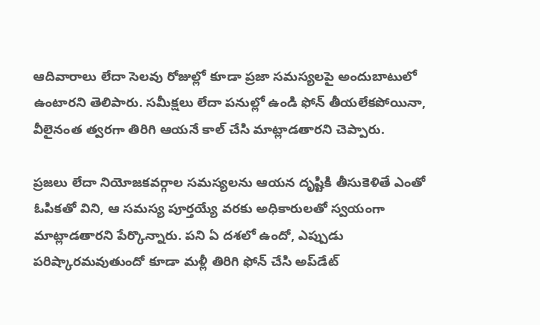ఆదివారాలు లేదా సెలవు రోజుల్లో కూడా ప్రజా సమస్యలపై అందుబాటులో ఉంటారని తెలిపారు. సమీక్షలు లేదా పనుల్లో ఉండి ఫోన్ తీయలేకపోయినా, వీలైనంత త్వరగా తిరిగి ఆయనే కాల్ చేసి మాట్లాడతారని చెప్పారు.

ప్రజలు లేదా నియోజకవర్గాల సమస్యలను ఆయన దృష్టికి తీసుకెళితే ఎంతో ఓపికతో విని, ఆ సమస్య పూర్తయ్యే వరకు అధికారులతో స్వయంగా మాట్లాడతారని పేర్కొన్నారు. పని ఏ దశలో ఉందో, ఎప్పుడు పరిష్కారమవుతుందో కూడా మళ్లీ తిరిగి ఫోన్ చేసి అప్‌డేట్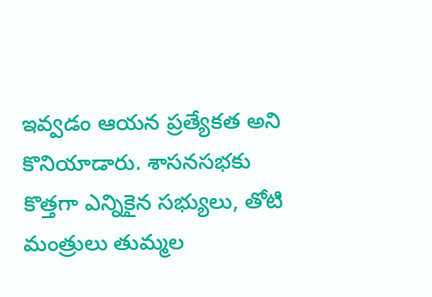ఇవ్వడం ఆయన ప్రత్యేకత అని కొనియాడారు. శాసనసభకు కొత్తగా ఎన్నికైన సభ్యులు, తోటి మంత్రులు తుమ్మల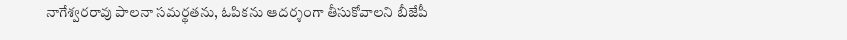నాగేశ్వరరావు పాలనా సమర్థతను, ఓపికను ఆదర్శంగా తీసుకోవాలని బీజేపీ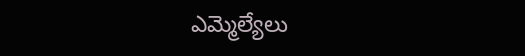ఎమ్మెల్యేలు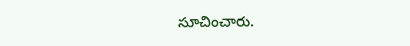సూచించారు.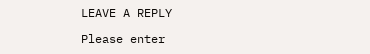LEAVE A REPLY

Please enter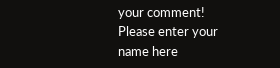your comment!
Please enter your name here